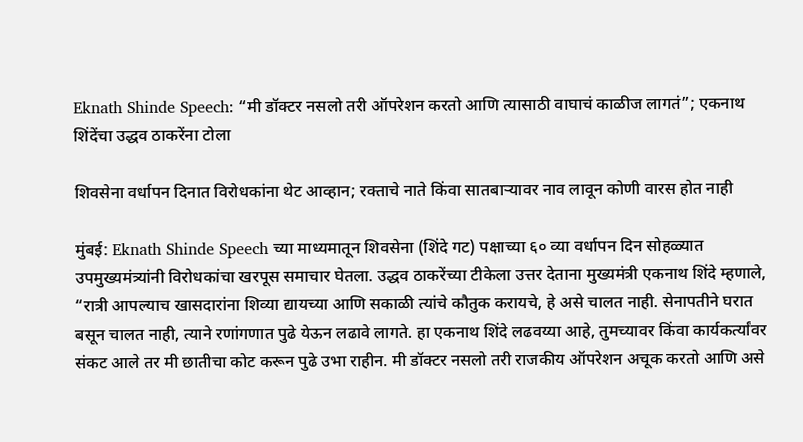Eknath Shinde Speech: “मी डॉक्टर नसलो तरी ऑपरेशन करतो आणि त्यासाठी वाघाचं काळीज लागतं”; एकनाथ शिंदेंचा उद्धव ठाकरेंना टोला

शिवसेना वर्धापन दिनात विरोधकांना थेट आव्हान; रक्ताचे नाते किंवा सातबाऱ्यावर नाव लावून कोणी वारस होत नाही

मुंबई: Eknath Shinde Speech च्या माध्यमातून शिवसेना (शिंदे गट) पक्षाच्या ६० व्या वर्धापन दिन सोहळ्यात उपमुख्यमंत्र्यांनी विरोधकांचा खरपूस समाचार घेतला. उद्धव ठाकरेंच्या टीकेला उत्तर देताना मुख्यमंत्री एकनाथ शिंदे म्हणाले, “रात्री आपल्याच खासदारांना शिव्या द्यायच्या आणि सकाळी त्यांचे कौतुक करायचे, हे असे चालत नाही. सेनापतीने घरात बसून चालत नाही, त्याने रणांगणात पुढे येऊन लढावे लागते. हा एकनाथ शिंदे लढवय्या आहे, तुमच्यावर किंवा कार्यकर्त्यांवर संकट आले तर मी छातीचा कोट करून पुढे उभा राहीन. मी डॉक्टर नसलो तरी राजकीय ऑपरेशन अचूक करतो आणि असे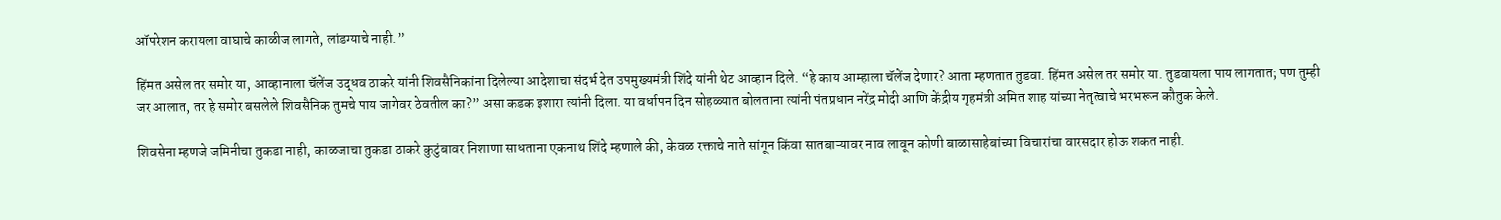ऑपरेशन करायला वाघाचे काळीज लागते, लांडग्याचे नाही.”

हिंमत असेल तर समोर या, आव्हानाला चॅलेंज उद्धव ठाकरे यांनी शिवसैनिकांना दिलेल्या आदेशाचा संदर्भ देत उपमुख्यमंत्री शिंदे यांनी थेट आव्हान दिले. “हे काय आम्हाला चॅलेंज देणार? आता म्हणतात तुडवा. हिंमत असेल तर समोर या. तुडवायला पाय लागतात; पण तुम्ही जर आलात, तर हे समोर बसलेले शिवसैनिक तुमचे पाय जागेवर ठेवतील का?” असा कडक इशारा त्यांनी दिला. या वर्धापन दिन सोहळ्यात बोलताना त्यांनी पंतप्रधान नरेंद्र मोदी आणि केंद्रीय गृहमंत्री अमित शाह यांच्या नेतृत्वाचे भरभरून कौतुक केले.

शिवसेना म्हणजे जमिनीचा तुकडा नाही, काळजाचा तुकडा ठाकरे कुटुंबावर निशाणा साधताना एकनाथ शिंदे म्हणाले की, केवळ रक्ताचे नाते सांगून किंवा सातबाऱ्यावर नाव लावून कोणी बाळासाहेबांच्या विचारांचा वारसदार होऊ शकत नाही.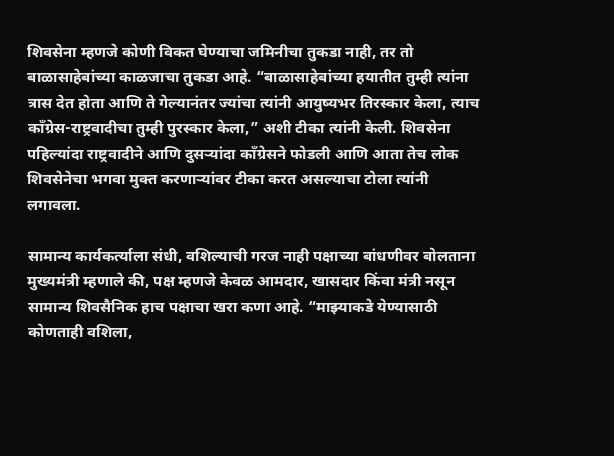शिवसेना म्हणजे कोणी विकत घेण्याचा जमिनीचा तुकडा नाही, तर तो बाळासाहेबांच्या काळजाचा तुकडा आहे. “बाळासाहेबांच्या हयातीत तुम्ही त्यांना त्रास देत होता आणि ते गेल्यानंतर ज्यांचा त्यांनी आयुष्यभर तिरस्कार केला, त्याच काँग्रेस-राष्ट्रवादीचा तुम्ही पुरस्कार केला,” अशी टीका त्यांनी केली. शिवसेना पहिल्यांदा राष्ट्रवादीने आणि दुसऱ्यांदा काँग्रेसने फोडली आणि आता तेच लोक शिवसेनेचा भगवा मुक्त करणाऱ्यांवर टीका करत असल्याचा टोला त्यांनी लगावला.

सामान्य कार्यकर्त्याला संधी, वशिल्याची गरज नाही पक्षाच्या बांधणीवर बोलताना मुख्यमंत्री म्हणाले की, पक्ष म्हणजे केवळ आमदार, खासदार किंवा मंत्री नसून सामान्य शिवसैनिक हाच पक्षाचा खरा कणा आहे. “माझ्याकडे येण्यासाठी कोणताही वशिला,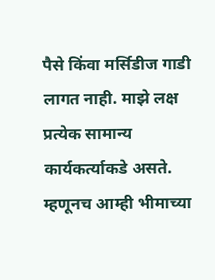पैसे किंवा मर्सिडीज गाडी लागत नाही. माझे लक्ष प्रत्येक सामान्य कार्यकर्त्याकडे असते. म्हणूनच आम्ही भीमाच्या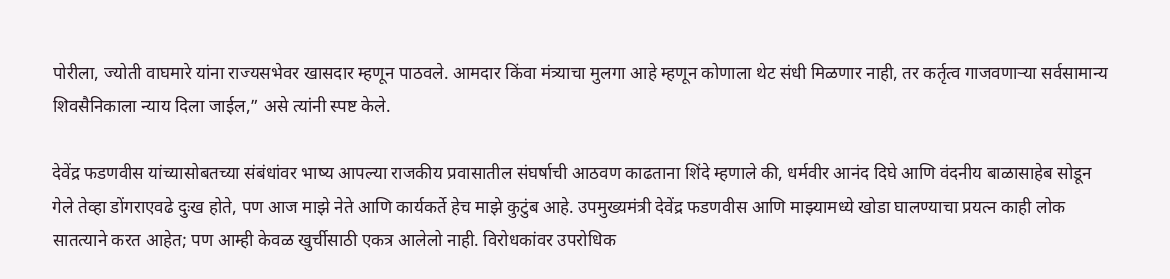पोरीला, ज्योती वाघमारे यांना राज्यसभेवर खासदार म्हणून पाठवले. आमदार किंवा मंत्र्याचा मुलगा आहे म्हणून कोणाला थेट संधी मिळणार नाही, तर कर्तृत्व गाजवणाऱ्या सर्वसामान्य शिवसैनिकाला न्याय दिला जाईल,” असे त्यांनी स्पष्ट केले.

देवेंद्र फडणवीस यांच्यासोबतच्या संबंधांवर भाष्य आपल्या राजकीय प्रवासातील संघर्षाची आठवण काढताना शिंदे म्हणाले की, धर्मवीर आनंद दिघे आणि वंदनीय बाळासाहेब सोडून गेले तेव्हा डोंगराएवढे दुःख होते, पण आज माझे नेते आणि कार्यकर्ते हेच माझे कुटुंब आहे. उपमुख्यमंत्री देवेंद्र फडणवीस आणि माझ्यामध्ये खोडा घालण्याचा प्रयत्न काही लोक सातत्याने करत आहेत; पण आम्ही केवळ खुर्चीसाठी एकत्र आलेलो नाही. विरोधकांवर उपरोधिक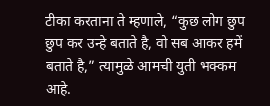टीका करताना ते म्हणाले, “कुछ लोग छुप छुप कर उन्हे बताते है, वो सब आकर हमें बताते है,” त्यामुळे आमची युती भक्कम आहे.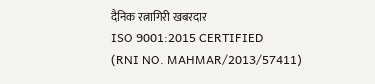दैनिक रत्नागिरी खबरदार
ISO 9001:2015 CERTIFIED
(RNI NO. MAHMAR/2013/57411)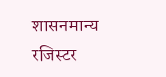शासनमान्य रजिस्टर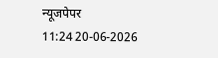न्यूजपेपर
11:24 20-06-2026